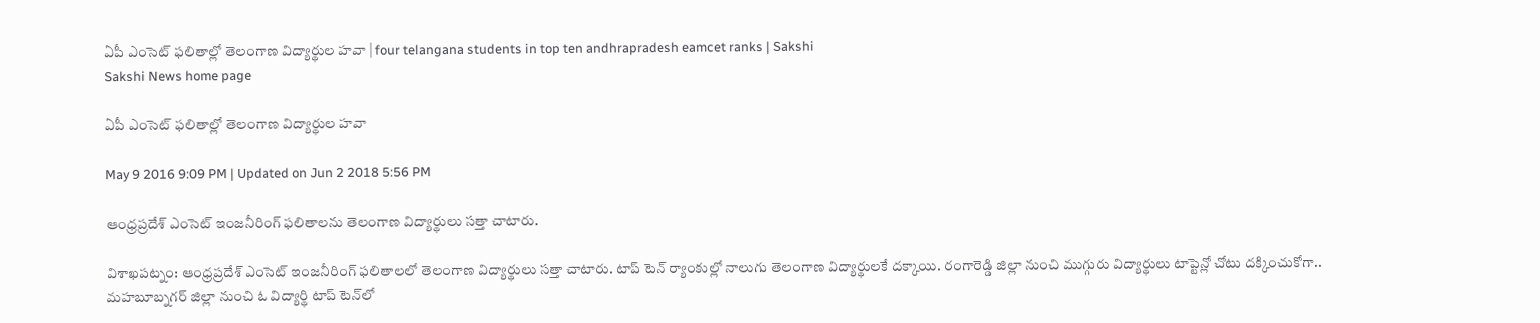ఏపీ ఎంసెట్ ఫలితాల్లో తెలంగాణ విద్యార్థుల హవా | four telangana students in top ten andhrapradesh eamcet ranks | Sakshi
Sakshi News home page

ఏపీ ఎంసెట్ ఫలితాల్లో తెలంగాణ విద్యార్థుల హవా

May 9 2016 9:09 PM | Updated on Jun 2 2018 5:56 PM

ఆంధ్రప్రదేశ్ ఎంసెట్ ఇంజనీరింగ్ ఫలితాలను తెలంగాణ విద్యార్థులు సత్తా చాటారు.

విశాఖపట్నం: ఆంధ్రప్రదేశ్ ఎంసెట్ ఇంజనీరింగ్ ఫలితాలలో తెలంగాణ విద్యార్థులు సత్తా చాటారు. టాప్ టెన్ ర్యాంకుల్లో నాలుగు తెలంగాణ విద్యార్థులకే దక్కాయి. రంగారెడ్డి జిల్లా నుంచి ముగ్గురు విద్యార్థులు టాప్టెన్లో చోటు దక్కించుకోగా.. మహబూబ్నగర్ జిల్లా నుంచి ఓ విద్యార్థి టాప్ టెన్‌లో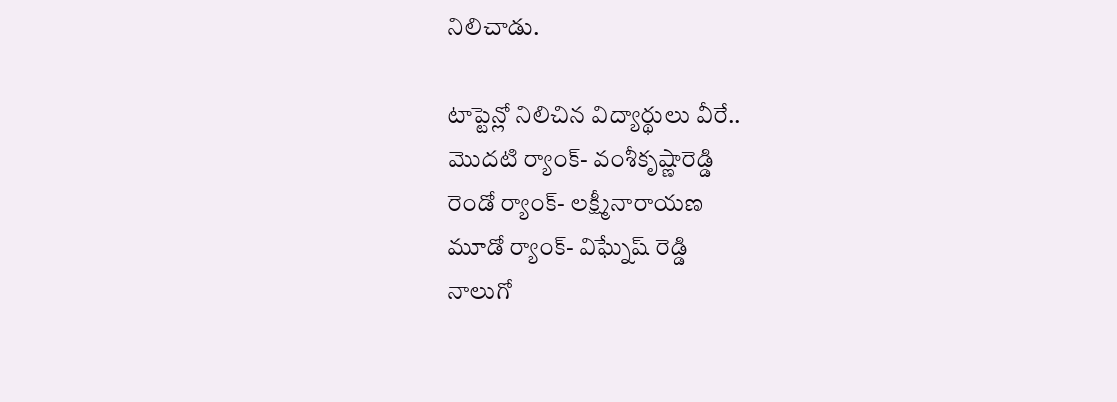నిలిచాడు.

టాప్టెన్లో నిలిచిన విద్యార్థులు వీరే..
మొదటి ర్యాంక్- వంశీకృష్ణారెడ్డి
రెండో ర్యాంక్- లక్ష్మీనారాయణ
మూడో ర్యాంక్- విఘ్నేష్ రెడ్డి
నాలుగో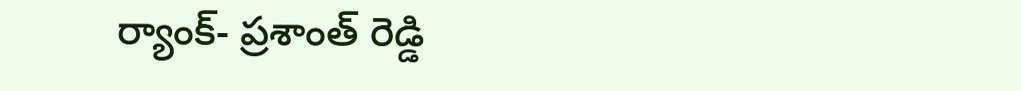ర్యాంక్- ప్రశాంత్ రెడ్డి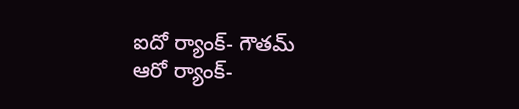ఐదో ర్యాంక్- గౌతమ్
ఆరో ర్యాంక్-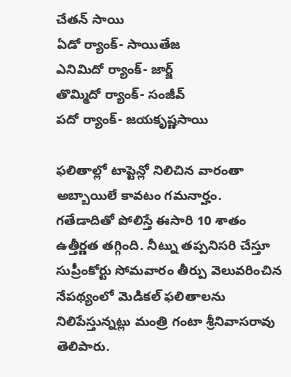చేతన్ సాయి
ఏడో ర్యాంక్- సాయితేజ
ఎనిమిదో ర్యాంక్- జార్జ్
తొమ్మిదో ర్యాంక్- సంజీవ్
పదో ర్యాంక్- జయకృష్ణసాయి

ఫలితాల్లో టాప్టెన్లో నిలిచిన వారంతా అబ్బాయిలే కావటం గమనార్హం. గతేడాదితో పోలిస్తే ఈసారి 10 శాతం ఉత్తీర్ణత తగ్గింది. నీట్ను తప్పనిసరి చేస్తూ సుప్రీంకోర్టు సోమవారం తీర్పు వెలువరించిన నేపథ్యంలో మెడికల్ ఫలితాలను నిలిపేస్తున్నట్లు మంత్రి గంటా శ్రీనివాసరావు తెలిపారు.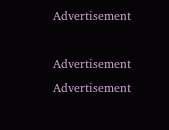Advertisement

Advertisement
Advertisement